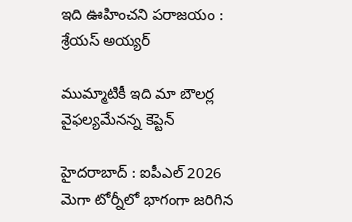ఇది ఊహించ‌ని ప‌రాజ‌యం : శ్రేయ‌స్ అయ్య‌ర్

ముమ్మాటికీ ఇది మా బౌల‌ర్ల వైఫ‌ల్య‌మేన‌న్న కెప్టెన్

హైద‌రాబాద్ : ఐపీఎల్ 2026 మెగా టోర్నీలో భాగంగా జ‌రిగిన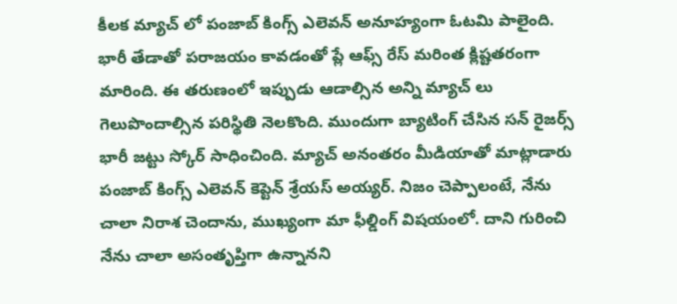కీల‌క మ్యాచ్ లో పంజాబ్ కింగ్స్ ఎలెవ‌న్ అనూహ్యంగా ఓట‌మి పాలైంది. భారీ తేడాతో ప‌రాజ‌యం కావ‌డంతో ప్లే ఆఫ్స్ రేస్ మ‌రింత క్లిష్ట‌త‌రంగా మారింది. ఈ త‌రుణంలో ఇప్పుడు ఆడాల్సిన అన్ని మ్యాచ్ లు గెలుపొందాల్సిన ప‌రిస్థితి నెల‌కొంది. ముందుగా బ్యాటింగ్ చేసిన స‌న్ రైజ‌ర్స్ భారీ జ‌ట్టు స్కోర్ సాధించింది. మ్యాచ్ అనంత‌రం మీడియాతో మాట్లాడారు పంజాబ్ కింగ్స్ ఎలెవ‌న్ కెప్టెన్ శ్రేయ‌స్ అయ్య‌ర్. నిజం చెప్పాలంటే, నేను చాలా నిరాశ చెందాను, ముఖ్యంగా మా ఫీల్డింగ్ విషయంలో. దాని గురించి నేను చాలా అసంతృప్తిగా ఉన్నానని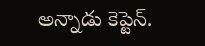అన్నాడు కెప్టెన్.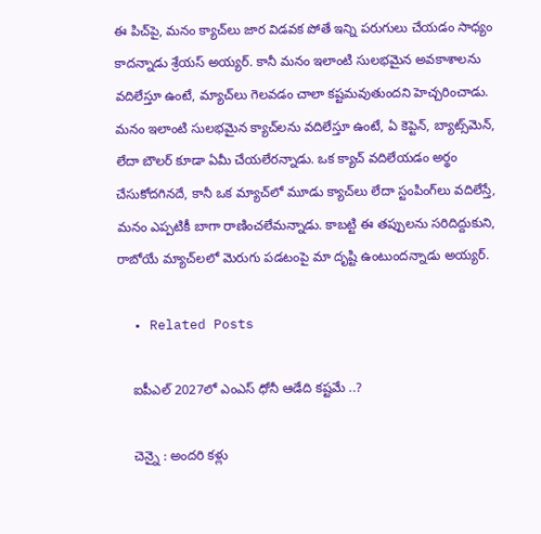ఈ పిచ్‌పై, మనం క్యాచ్‌లు జార విడవక పోతే ఇన్ని పరుగులు చేయడం సాధ్యం కాదన్నాడు శ్రేయ‌స్ అయ్య‌ర్. కానీ మనం ఇలాంటి సులభమైన అవకాశాలను వదిలేస్తూ ఉంటే, మ్యాచ్‌లు గెలవడం చాలా కష్టమవుతుంద‌ని హెచ్చ‌రించాడు. మనం ఇలాంటి సులభమైన క్యాచ్‌లను వదిలేస్తూ ఉంటే, ఏ కెప్టెన్, బ్యాట్స్‌మెన్, లేదా బౌలర్ కూడా ఏమీ చేయలేర‌న్నాడు. ఒక క్యాచ్ వదిలేయడం అర్థం చేసుకోదగినదే, కానీ ఒక మ్యాచ్‌లో మూడు క్యాచ్‌లు లేదా స్టంపింగ్‌లు వదిలేస్తే, మనం ఎప్పటికీ బాగా రాణించలేమ‌న్నాడు. కాబట్టి ఈ తప్పులను సరిదిద్దుకుని, రాబోయే మ్యాచ్‌లలో మెరుగు పడటంపై మా దృష్టి ఉంటుందన్నాడు అయ్య‌ర్.

  • Related Posts

    ఐపీఎల్ 2027లో ఎంఎస్ ధోనీ ఆడేది క‌ష్ట‌మే ..?

    చెన్నై : అంద‌రి క‌ళ్లు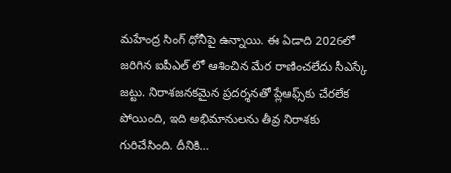మ‌హేంద్ర సింగ్ ధోనీపై ఉన్నాయి. ఈ ఏడాది 2026లో జ‌రిగిన ఐపీఎల్ లో ఆశించిన మేర రాణించ‌లేదు సీఎస్కే జ‌ట్టు. నిరాశజనకమైన ప్రదర్శనతో ప్లేఆఫ్స్‌కు చేరలేక పోయింది, ఇది అభిమానులను తీవ్ర నిరాశకు గురిచేసింది. దీనికి…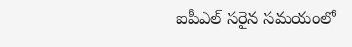ఐపీఎల్ సరైన సమయంలో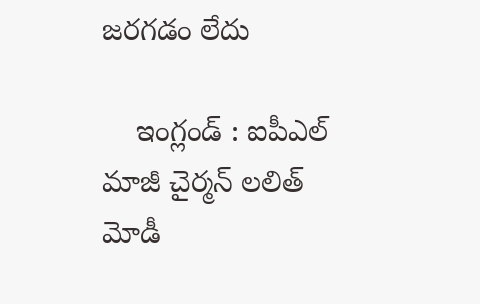జరగడం లేదు

    ఇంగ్లండ్ : ఐపీఎల్ మాజీ చైర్మ‌న్ ల‌లిత్ మోడీ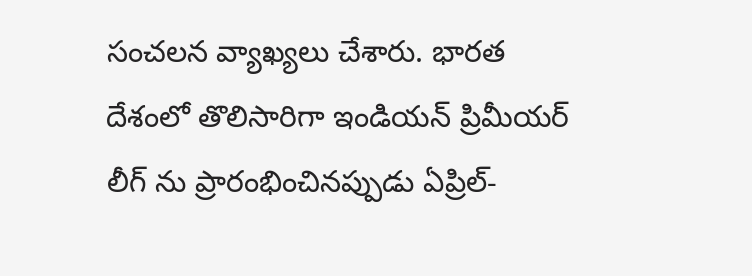సంచ‌ల‌న వ్యాఖ్య‌లు చేశారు. భార‌త దేశంలో తొలిసారిగా ఇండియ‌న్ ప్రిమీయ‌ర్ లీగ్ ను ప్రారంభించినప్పుడు ఏప్రిల్-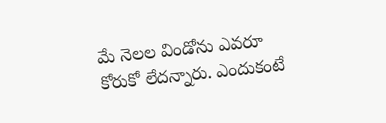మే నెలల విండోను ఎవరూ కోరుకో లేద‌న్నారు. ఎందుకంటే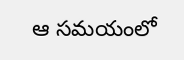ఆ సమయంలో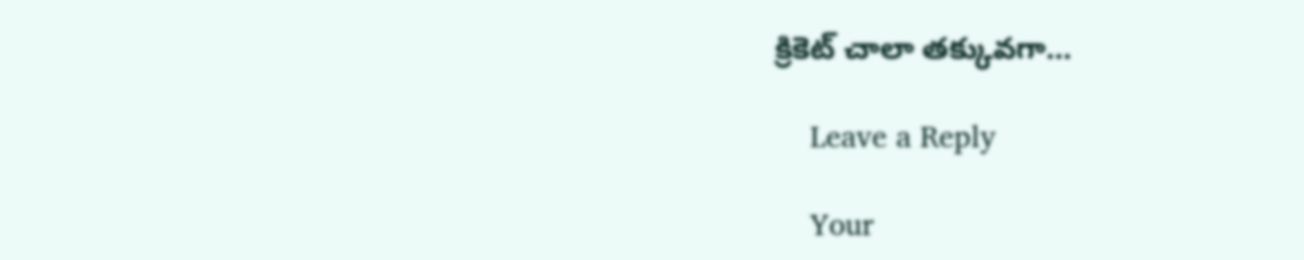క్రికెట్ చాలా తక్కువగా…

    Leave a Reply

    Your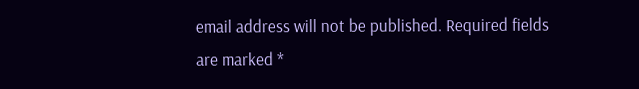email address will not be published. Required fields are marked *